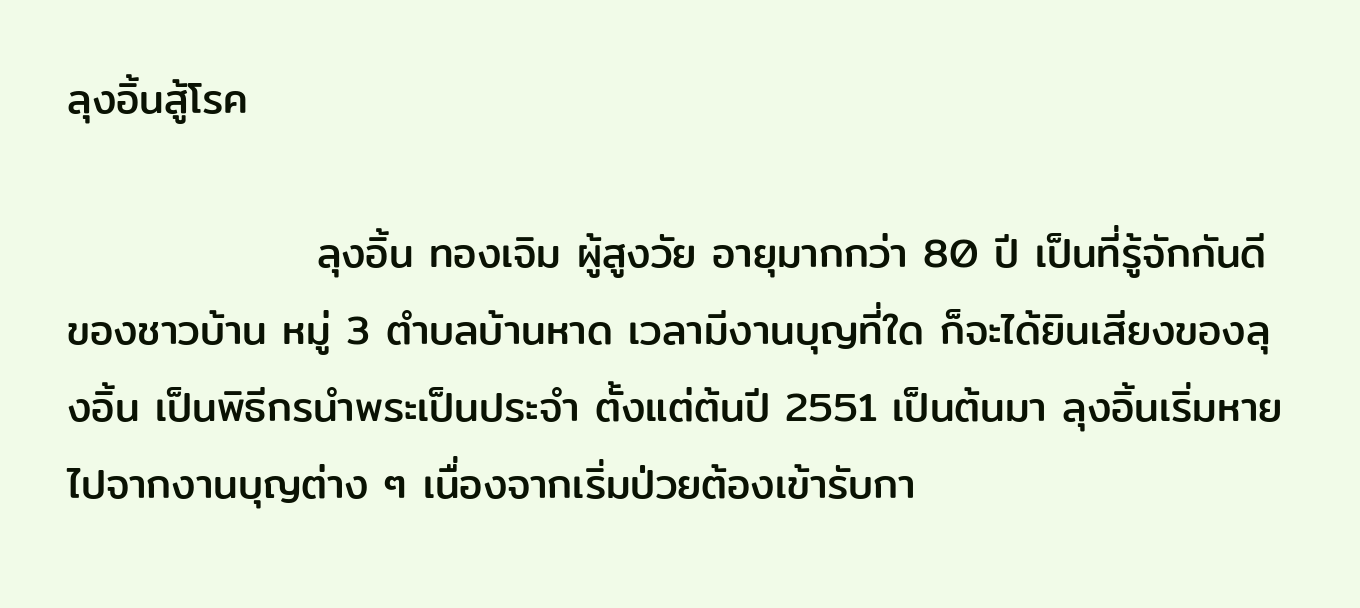ลุงอิ้นสู้โรค

                ลุงอิ้น ทองเจิม ผู้สูงวัย อายุมากกว่า 80 ปี เป็นที่รู้จักกันดี ของชาวบ้าน หมู่ 3 ตำบลบ้านหาด เวลามีงานบุญที่ใด ก็จะได้ยินเสียงของลุงอิ้น เป็นพิธีกรนำพระเป็นประจำ ตั้งแต่ต้นปี 2551 เป็นต้นมา ลุงอิ้นเริ่มหายไปจากงานบุญต่าง ๆ เนื่องจากเริ่มป่วยต้องเข้ารับกา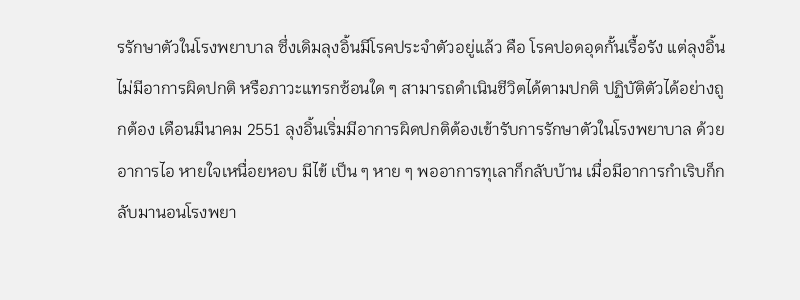รรักษาตัวในโรงพยาบาล ซึ่งเดิมลุงอิ้นมีโรคประจำตัวอยู่แล้ว คือ โรคปอดอุดกั้นเรื้อรัง แต่ลุงอิ้นไม่มีอาการผิดปกติ หรือภาวะแทรกซ้อนใด ๆ สามารถดำเนินชีวิตได้ตามปกติ ปฏิบัติตัวได้อย่างถูกต้อง เดือนมีนาคม 2551 ลุงอิ้นเริ่มมีอาการผิดปกติต้องเข้ารับการรักษาตัวในโรงพยาบาล ด้วยอาการไอ หายใจเหนื่อยหอบ มีไข้ เป็น ๆ หาย ๆ พออาการทุเลาก็กลับบ้าน เมื่อมีอาการกำเริบก็กลับมานอนโรงพยา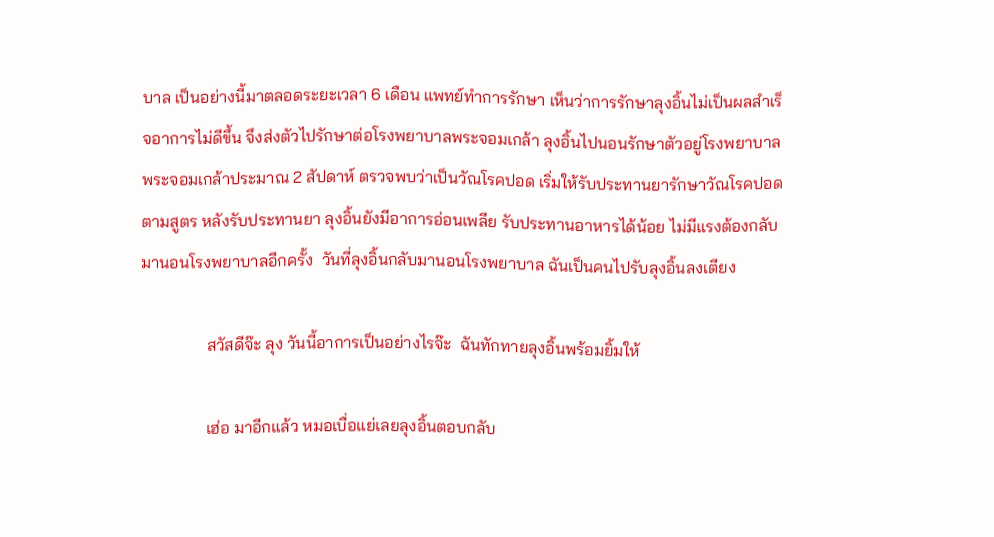บาล เป็นอย่างนี้มาตลอดระยะเวลา 6 เดือน แพทย์ทำการรักษา เห็นว่าการรักษาลุงอิ้นไม่เป็นผลสำเร็จอาการไม่ดีขึ้น จึงส่งตัวไปรักษาต่อโรงพยาบาลพระจอมเกล้า ลุงอิ้นไปนอนรักษาตัวอยู่โรงพยาบาลพระจอมเกล้าประมาณ 2 สัปดาห์ ตรวจพบว่าเป็นวัณโรคปอด เริ่มให้รับประทานยารักษาวัณโรคปอด ตามสูตร หลังรับประทานยา ลุงอิ้นยังมีอาการอ่อนเพลีย รับประทานอาหารได้น้อย ไม่มีแรงต้องกลับมานอนโรงพยาบาลอีกครั้ง  วันที่ลุงอิ้นกลับมานอนโรงพยาบาล ฉันเป็นคนไปรับลุงอิ้นลงเตียง

                สวัสดีจ๊ะ ลุง วันนี้อาการเป็นอย่างไรจ๊ะ  ฉันทักทายลุงอิ้นพร้อมยิ้มให้

                เฮ่อ มาอีกแล้ว หมอเบื่อแย่เลยลุงอิ้นตอบกลับ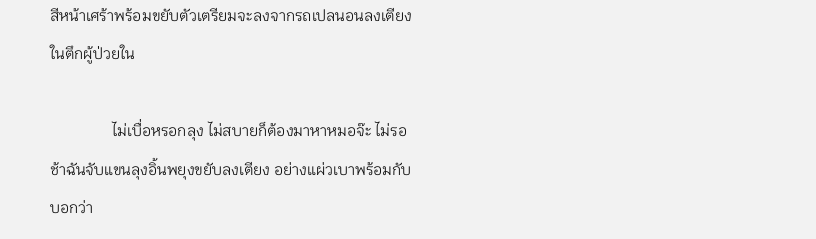สีหน้าเศร้าพร้อมขยับตัวเตรียมจะลงจากรถเปลนอนลงเตียงในตึกผู้ป่วยใน

                ไม่เบื่อหรอกลุง ไม่สบายก็ต้องมาหาหมอจ๊ะ ไม่รอช้าฉันจับแขนลุงอิ้นพยุงขยับลงเตียง อย่างแผ่วเบาพร้อมกับบอกว่า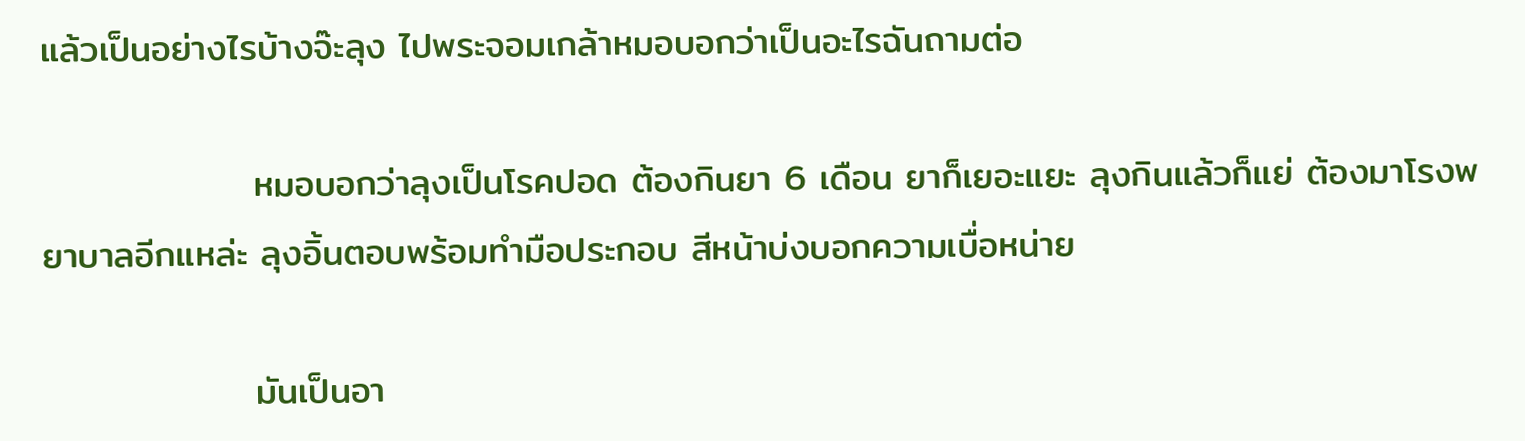แล้วเป็นอย่างไรบ้างจ๊ะลุง ไปพระจอมเกล้าหมอบอกว่าเป็นอะไรฉันถามต่อ

                หมอบอกว่าลุงเป็นโรคปอด ต้องกินยา 6 เดือน ยาก็เยอะแยะ ลุงกินแล้วก็แย่ ต้องมาโรงพยาบาลอีกแหล่ะ ลุงอิ้นตอบพร้อมทำมือประกอบ สีหน้าบ่งบอกความเบื่อหน่าย

                มันเป็นอา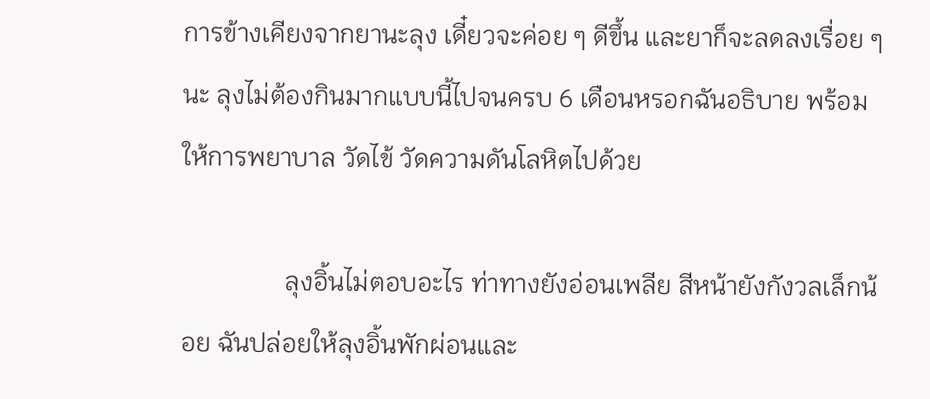การข้างเคียงจากยานะลุง เดี๋ยวจะค่อย ๆ ดีขึ้น และยาก็จะลดลงเรื่อย ๆ นะ ลุงไม่ต้องกินมากแบบนี้ไปจนครบ 6 เดือนหรอกฉันอธิบาย พร้อมให้การพยาบาล วัดไข้ วัดความดันโลหิตไปด้วย

                ลุงอิ้นไม่ตอบอะไร ท่าทางยังอ่อนเพลีย สีหน้ายังกังวลเล็กน้อย ฉันปล่อยให้ลุงอิ้นพักผ่อนและ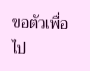ขอตัวเพื่อไป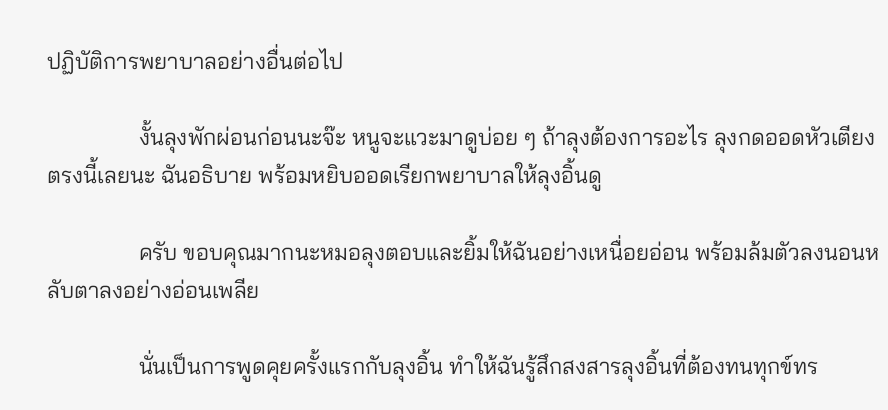ปฏิบัติการพยาบาลอย่างอื่นต่อไป

                งั้นลุงพักผ่อนก่อนนะจ๊ะ หนูจะแวะมาดูบ่อย ๆ ถ้าลุงต้องการอะไร ลุงกดออดหัวเตียงตรงนี้เลยนะ ฉันอธิบาย พร้อมหยิบออดเรียกพยาบาลให้ลุงอิ้นดู

                ครับ ขอบคุณมากนะหมอลุงตอบและยิ้มให้ฉันอย่างเหนื่อยอ่อน พร้อมล้มตัวลงนอนหลับตาลงอย่างอ่อนเพลีย

                นั่นเป็นการพูดคุยครั้งแรกกับลุงอิ้น ทำให้ฉันรู้สึกสงสารลุงอิ้นที่ต้องทนทุกข์ทร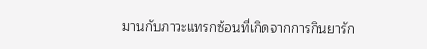มานกับภาวะแทรกซ้อนที่เกิดจากการกินยารัก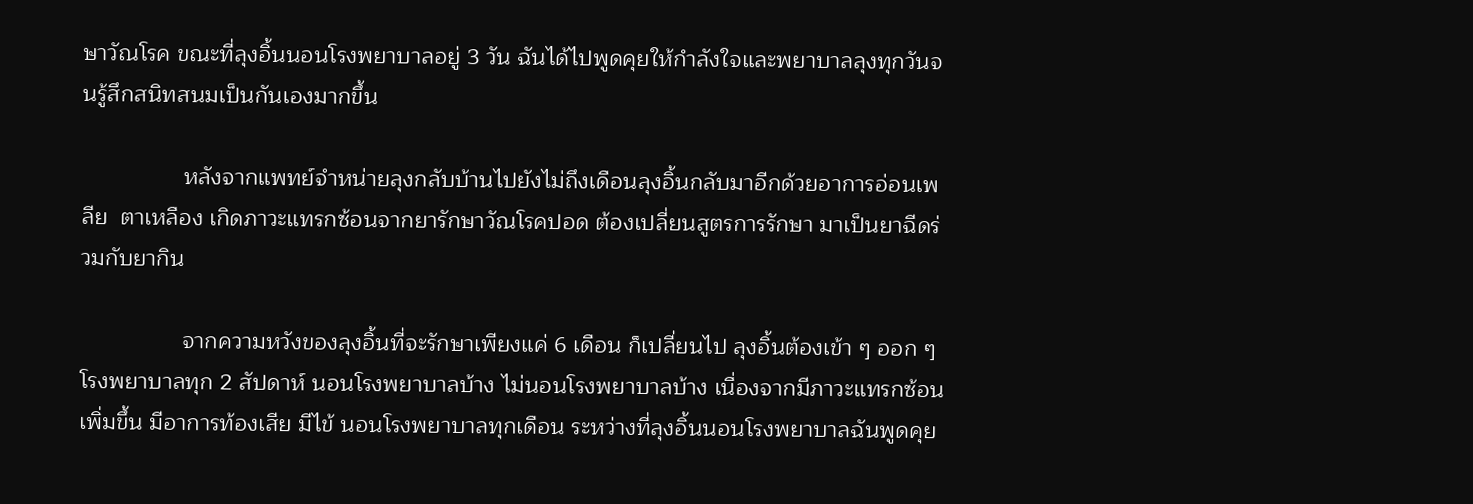ษาวัณโรค ขณะที่ลุงอิ้นนอนโรงพยาบาลอยู่ 3 วัน ฉันได้ไปพูดคุยให้กำลังใจและพยาบาลลุงทุกวันจนรู้สึกสนิทสนมเป็นกันเองมากขึ้น

                หลังจากแพทย์จำหน่ายลุงกลับบ้านไปยังไม่ถึงเดือนลุงอิ้นกลับมาอีกด้วยอาการอ่อนเพลีย  ตาเหลือง เกิดภาวะแทรกซ้อนจากยารักษาวัณโรคปอด ต้องเปลี่ยนสูตรการรักษา มาเป็นยาฉีดร่วมกับยากิน

                จากความหวังของลุงอิ้นที่จะรักษาเพียงแค่ 6 เดือน ก็เปลี่ยนไป ลุงอิ้นต้องเข้า ๆ ออก ๆ โรงพยาบาลทุก 2 สัปดาห์ นอนโรงพยาบาลบ้าง ไม่นอนโรงพยาบาลบ้าง เนื่องจากมีภาวะแทรกซ้อนเพิ่มขึ้น มีอาการท้องเสีย มีไข้ นอนโรงพยาบาลทุกเดือน ระหว่างที่ลุงอิ้นนอนโรงพยาบาลฉันพูดคุย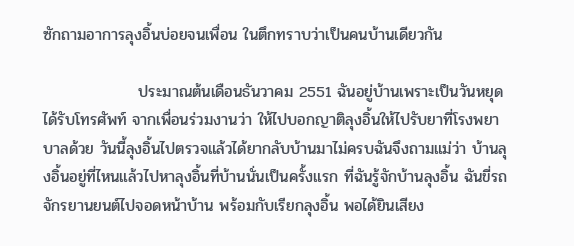ซักถามอาการลุงอิ้นบ่อยจนเพื่อน ในตึกทราบว่าเป็นคนบ้านเดียวกัน

                 ประมาณต้นเดือนธันวาคม 2551 ฉันอยู่บ้านเพราะเป็นวันหยุด ได้รับโทรศัพท์ จากเพื่อนร่วมงานว่า ให้ไปบอกญาติลุงอิ้นให้ไปรับยาที่โรงพยาบาลด้วย วันนี้ลุงอิ้นไปตรวจแล้วได้ยากลับบ้านมาไม่ครบฉันจึงถามแม่ว่า บ้านลุงอิ้นอยู่ที่ไหนแล้วไปหาลุงอิ้นที่บ้านนั่นเป็นครั้งแรก ที่ฉันรู้จักบ้านลุงอิ้น ฉันขี่รถจักรยานยนต์ไปจอดหน้าบ้าน พร้อมกับเรียกลุงอิ้น พอได้ยินเสียง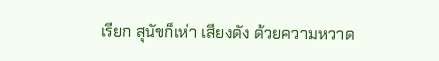เรียก สุนัขก็เห่า เสียงดัง ด้วยความหวาด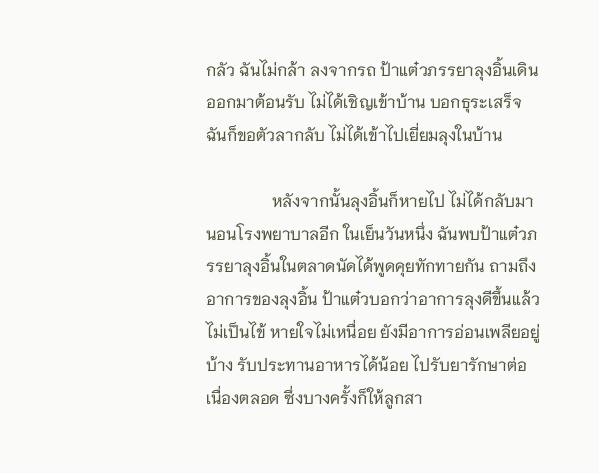กลัว ฉันไม่กล้า ลงจากรถ ป้าแต๋วภรรยาลุงอิ้นเดินออกมาต้อนรับ ไม่ได้เชิญเข้าบ้าน บอกธุระเสร็จฉันก็ขอตัวลากลับ ไม่ได้เข้าไปเยี่ยมลุงในบ้าน

                หลังจากนั้นลุงอิ้นก็หายไป ไม่ได้กลับมานอนโรงพยาบาลอีก ในเย็นวันหนึ่ง ฉันพบป้าแต๋วภรรยาลุงอิ้นในตลาดนัดได้พูดคุยทักทายกัน ถามถึงอาการของลุงอิ้น ป้าแต๋วบอกว่าอาการลุงดีขึ้นแล้ว ไม่เป็นไข้ หายใจไม่เหนื่อย ยังมีอาการอ่อนเพลียอยู่บ้าง รับประทานอาหารได้น้อย ไปรับยารักษาต่อเนื่องตลอด ซึ่งบางครั้งก็ให้ลูกสา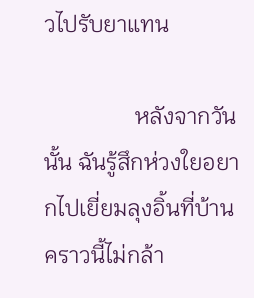วไปรับยาแทน

                หลังจากวันนั้น ฉันรู้สึกห่วงใยอยากไปเยี่ยมลุงอิ้นที่บ้าน คราวนี้ไม่กล้า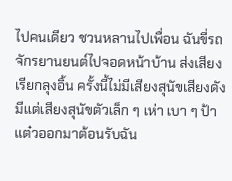ไปคนเดียว ชวนหลานไปเพื่อน ฉันขี่รถจักรยานยนต์ไปจอดหน้าบ้าน ส่งเสียงเรียกลุงอิ้น ครั้งนี้ไม่มีเสียงสุนัขเสียงดัง มีแต่เสียงสุนัขตัวเล็ก ๆ เห่า เบา ๆ ป้าแต๋วออกมาต้อนรับฉัน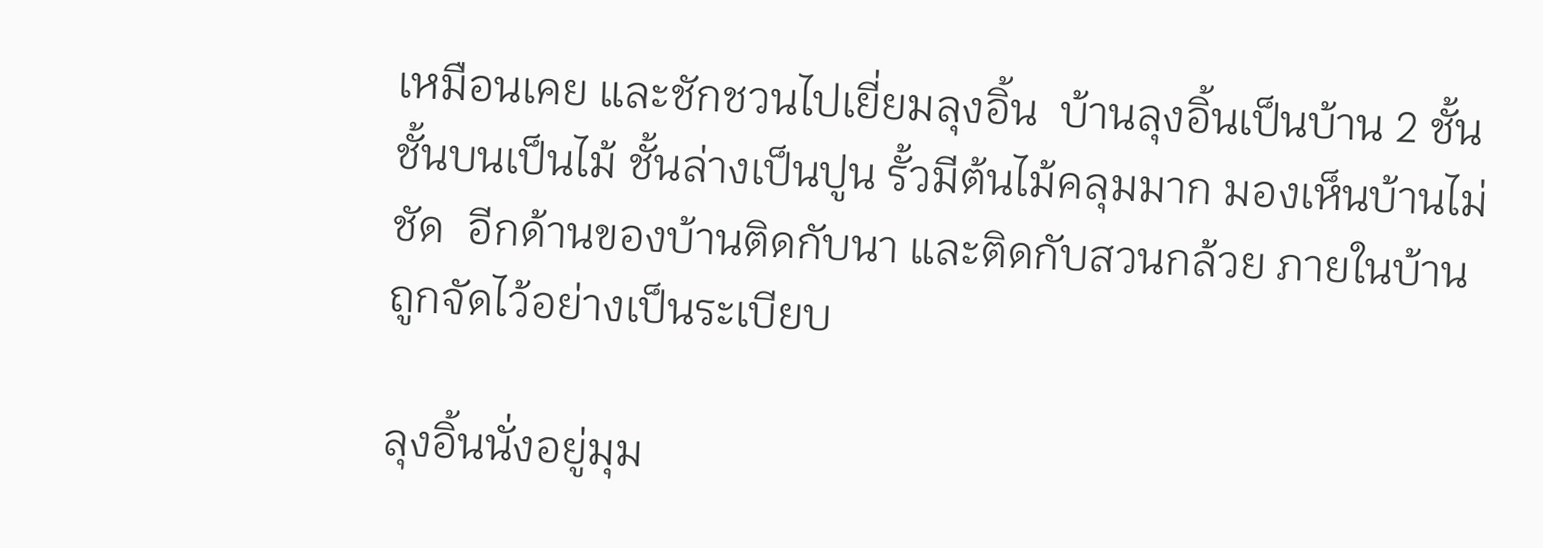เหมือนเคย และชักชวนไปเยี่ยมลุงอิ้น  บ้านลุงอิ้นเป็นบ้าน 2 ชั้น  ชั้นบนเป็นไม้ ชั้นล่างเป็นปูน รั้วมีต้นไม้คลุมมาก มองเห็นบ้านไม่ชัด  อีกด้านของบ้านติดกับนา และติดกับสวนกล้วย ภายในบ้านถูกจัดไว้อย่างเป็นระเบียบ

ลุงอิ้นนั่งอยู่มุม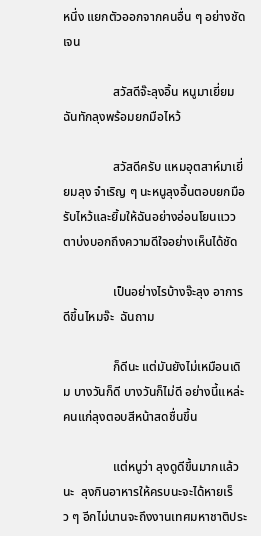หนึ่ง แยกตัวออกจากคนอื่น ๆ อย่างชัดเจน

                สวัสดีจ๊ะลุงอิ้น หนูมาเยี่ยมฉันทักลุงพร้อมยกมือไหว้

                สวัสดีครับ แหมอุตสาห์มาเยี่ยมลุง จำเริญ ๆ นะหนูลุงอิ้นตอบยกมือรับไหว้และยิ้มให้ฉันอย่างอ่อนโยนแววตาบ่งบอกถึงความดีใจอย่างเห็นได้ชัด

                เป็นอย่างไรบ้างจ๊ะลุง อาการดีขึ้นไหมจ๊ะ  ฉันถาม

                ก็ดีนะ แต่มันยังไม่เหมือนเดิม บางวันก็ดี บางวันก็ไม่ดี อย่างนี้แหล่ะคนแก่ลุงตอบสีหน้าสดชื่นขึ้น

                แต่หนูว่า ลุงดูดีขึ้นมากแล้วนะ  ลุงกินอาหารให้ครบนะจะได้หายเร็ว ๆ อีกไม่นานจะถึงงานเทศมหาชาติประ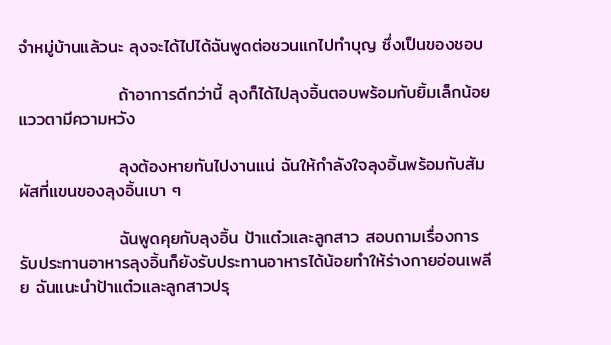จำหมู่บ้านแล้วนะ ลุงจะได้ไปได้ฉันพูดต่อชวนแกไปทำบุญ ซึ่งเป็นของชอบ

                ถ้าอาการดีกว่านี้ ลุงก็ได้ไปลุงอิ้นตอบพร้อมกับยิ้มเล็กน้อยแววตามีความหวัง

                ลุงต้องหายทันไปงานแน่ ฉันให้กำลังใจลุงอิ้นพร้อมกับสัมผัสที่แขนของลุงอิ้นเบา ๆ

                ฉันพูดคุยกับลุงอิ้น ป้าแต๋วและลูกสาว สอบถามเรื่องการรับประทานอาหารลุงอิ้นก็ยังรับประทานอาหารได้น้อยทำให้ร่างกายอ่อนเพลีย ฉันแนะนำป้าแต๋วและลูกสาวปรุ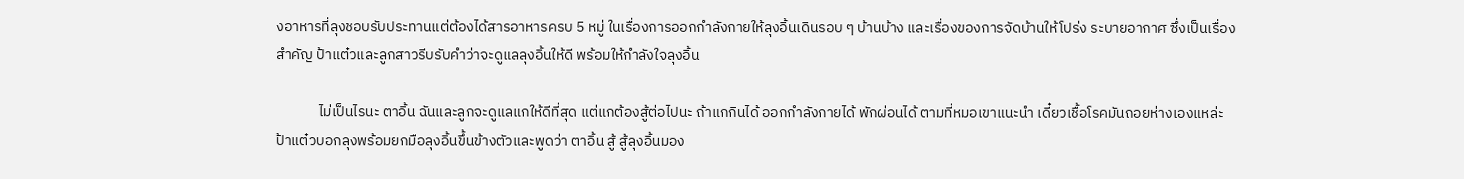งอาหารที่ลุงชอบรับประทานแต่ต้องได้สารอาหารครบ 5 หมู่ ในเรื่องการออกกำลังกายให้ลุงอิ้นเดินรอบ ๆ บ้านบ้าง และเรื่องของการจัดบ้านให้โปร่ง ระบายอากาศ ซึ่งเป็นเรื่องสำคัญ ป้าแต๋วและลูกสาวรีบรับคำว่าจะดูแลลุงอิ้นให้ดี พร้อมให้กำลังใจลุงอิ้น

             ไม่เป็นไรนะ ตาอิ้น ฉันและลูกจะดูแลแกให้ดีที่สุด แต่แกต้องสู้ต่อไปนะ ถ้าแกกินได้ ออกกำลังกายได้ พักผ่อนได้ ตามที่หมอเขาแนะนำ เดี๋ยวเชื้อโรคมันถอยห่างเองแหล่ะป้าแต๋วบอกลุงพร้อมยกมือลุงอิ้นขึ้นข้างตัวและพูดว่า ตาอิ้น สู้ สู้ลุงอิ้นมอง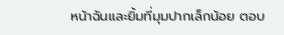หน้าฉันและยิ้มที่มุมปากเล็กน้อย ตอบ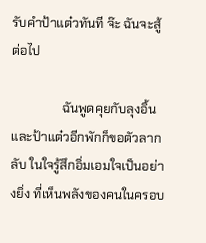รับคำป้าแต๋วทันที จ๊ะ ฉันจะสู้ต่อไป

                ฉันพูดคุยกับลุงอิ้นและป้าแต๋วอีกพักก็ขอตัวลากลับ ในใจรู้สึกอิ่มเอมใจเป็นอย่างยิ่ง ที่เห็นพลังของคนในครอบ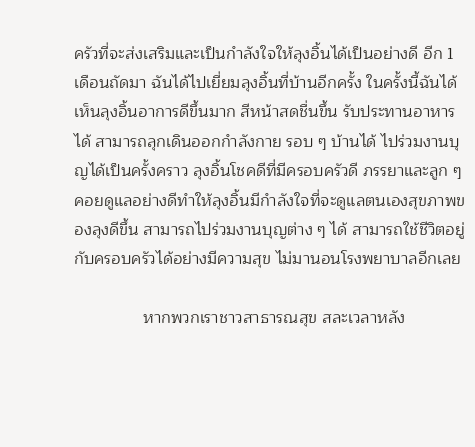ครัวที่จะส่งเสริมและเป็นกำลังใจให้ลุงอิ้นได้เป็นอย่างดี อีก 1 เดือนถัดมา ฉันได้ไปเยี่ยมลุงอิ้นที่บ้านอีกครั้ง ในครั้งนี้ฉันได้เห็นลุงอิ้นอาการดีขึ้นมาก สีหน้าสดชื่นขึ้น รับประทานอาหารได้ สามารถลุกเดินออกกำลังกาย รอบ ๆ บ้านได้ ไปร่วมงานบุญได้เป็นครั้งคราว ลุงอิ้นโชคดีที่มีครอบครัวดี ภรรยาและลูก ๆ คอยดูแลอย่างดีทำให้ลุงอิ้นมีกำลังใจที่จะดูแลตนเองสุขภาพของลุงดีขึ้น สามารถไปร่วมงานบุญต่าง ๆ ได้ สามารถใช้ชีวิตอยู่กับครอบครัวได้อย่างมีความสุข ไม่มานอนโรงพยาบาลอีกเลย

               หากพวกเราชาวสาธารณสุข สละเวลาหลัง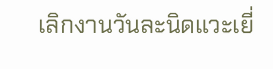เลิกงานวันละนิดแวะเยี่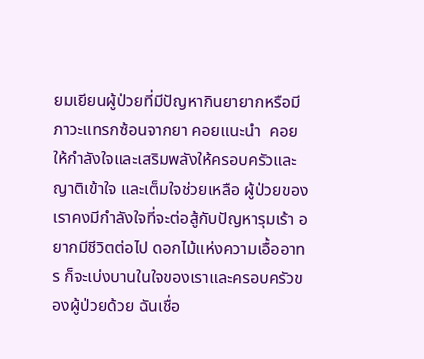ยมเยียนผู้ป่วยที่มีปัญหากินยายากหรือมีภาวะแทรกซ้อนจากยา คอยแนะนำ  คอยให้กำลังใจและเสริมพลังให้ครอบครัวและญาติเข้าใจ และเต็มใจช่วยเหลือ ผู้ป่วยของเราคงมีกำลังใจที่จะต่อสู้กับปัญหารุมเร้า อยากมีชีวิตต่อไป ดอกไม้แห่งความเอื้ออาทร ก็จะเบ่งบานในใจของเราและครอบครัวของผู้ป่วยด้วย ฉันเชื่อ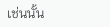เช่นนั้น